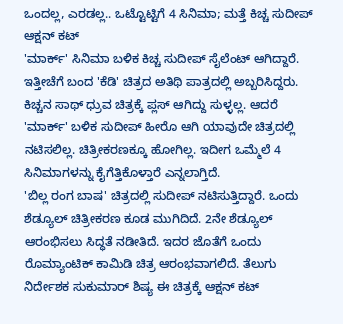ಒಂದಲ್ಲ, ಎರಡಲ್ಲ.. ಒಟ್ಟೊಟ್ಟಿಗೆ 4 ಸಿನಿಮಾ; ಮತ್ತೆ ಕಿಚ್ಚ ಸುದೀಪ್ ಆಕ್ಷನ್ ಕಟ್
'ಮಾರ್ಕ್' ಸಿನಿಮಾ ಬಳಿಕ ಕಿಚ್ಚ ಸುದೀಪ್ ಸೈಲೆಂಟ್ ಆಗಿದ್ದಾರೆ. ಇತ್ತೀಚೆಗೆ ಬಂದ 'ಕೆಡಿ' ಚಿತ್ರದ ಅತಿಥಿ ಪಾತ್ರದಲ್ಲಿ ಅಬ್ಬರಿಸಿದ್ದರು. ಕಿಚ್ಚನ ಸಾಥ್ ಧ್ರುವ ಚಿತ್ರಕ್ಕೆ ಪ್ಲಸ್ ಆಗಿದ್ದು ಸುಳ್ಳಲ್ಲ. ಆದರೆ 'ಮಾರ್ಕ್' ಬಳಿಕ ಸುದೀಪ್ ಹೀರೊ ಆಗಿ ಯಾವುದೇ ಚಿತ್ರದಲ್ಲಿ ನಟಿಸಲಿಲ್ಲ. ಚಿತ್ರೀಕರಣಕ್ಕೂ ಹೋಗಿಲ್ಲ. ಇದೀಗ ಒಮ್ಮೆಲೆ 4 ಸಿನಿಮಾಗಳನ್ನು ಕೈಗೆತ್ತಿಕೊಳ್ತಾರೆ ಎನ್ನಲಾಗ್ತಿದೆ.
'ಬಿಲ್ಲ ರಂಗ ಬಾಷ' ಚಿತ್ರದಲ್ಲಿ ಸುದೀಪ್ ನಟಿಸುತ್ತಿದ್ದಾರೆ. ಒಂದು ಶೆಡ್ಯೂಲ್ ಚಿತ್ರೀಕರಣ ಕೂಡ ಮುಗಿದಿದೆ. 2ನೇ ಶೆಡ್ಯೂಲ್ ಆರಂಭಿಸಲು ಸಿದ್ಧತೆ ನಡೀತಿದೆ. ಇದರ ಜೊತೆಗೆ ಒಂದು ರೊಮ್ಯಾಂಟಿಕ್ ಕಾಮಿಡಿ ಚಿತ್ರ ಆರಂಭವಾಗಲಿದೆ. ತೆಲುಗು ನಿರ್ದೇಶಕ ಸುಕುಮಾರ್ ಶಿಷ್ಯ ಈ ಚಿತ್ರಕ್ಕೆ ಆಕ್ಷನ್ ಕಟ್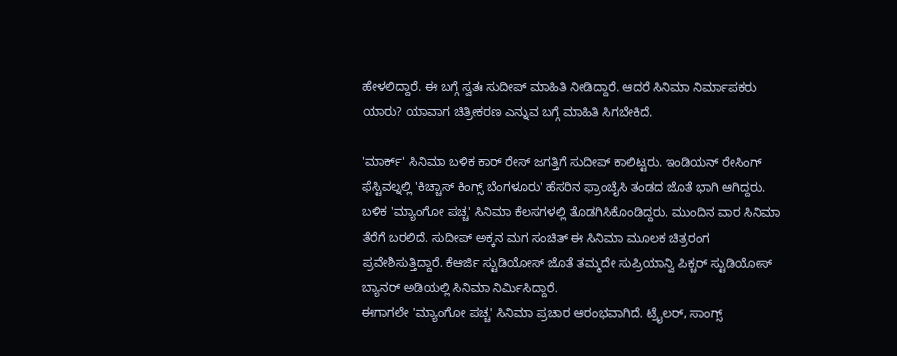ಹೇಳಲಿದ್ದಾರೆ. ಈ ಬಗ್ಗೆ ಸ್ವತಃ ಸುದೀಪ್ ಮಾಹಿತಿ ನೀಡಿದ್ದಾರೆ. ಆದರೆ ಸಿನಿಮಾ ನಿರ್ಮಾಪಕರು ಯಾರು? ಯಾವಾಗ ಚಿತ್ರೀಕರಣ ಎನ್ನುವ ಬಗ್ಗೆ ಮಾಹಿತಿ ಸಿಗಬೇಕಿದೆ.

'ಮಾರ್ಕ್' ಸಿನಿಮಾ ಬಳಿಕ ಕಾರ್ ರೇಸ್ ಜಗತ್ತಿಗೆ ಸುದೀಪ್ ಕಾಲಿಟ್ಟರು. ಇಂಡಿಯನ್ ರೇಸಿಂಗ್ ಫೆಸ್ಟಿವಲ್ನಲ್ಲಿ 'ಕಿಚ್ಚಾಸ್ ಕಿಂಗ್ಸ್ ಬೆಂಗಳೂರು' ಹೆಸರಿನ ಫ್ರಾಂಚೈಸಿ ತಂಡದ ಜೊತೆ ಭಾಗಿ ಆಗಿದ್ದರು. ಬಳಿಕ 'ಮ್ಯಾಂಗೋ ಪಚ್ಚ' ಸಿನಿಮಾ ಕೆಲಸಗಳಲ್ಲಿ ತೊಡಗಿಸಿಕೊಂಡಿದ್ದರು. ಮುಂದಿನ ವಾರ ಸಿನಿಮಾ ತೆರೆಗೆ ಬರಲಿದೆ. ಸುದೀಪ್ ಅಕ್ಕನ ಮಗ ಸಂಚಿತ್ ಈ ಸಿನಿಮಾ ಮೂಲಕ ಚಿತ್ರರಂಗ ಪ್ರವೇಶಿಸುತ್ತಿದ್ದಾರೆ. ಕೆಆರ್ಜಿ ಸ್ಟುಡಿಯೋಸ್ ಜೊತೆ ತಮ್ಮದೇ ಸುಪ್ರಿಯಾನ್ವಿ ಪಿಕ್ಚರ್ ಸ್ಟುಡಿಯೋಸ್ ಬ್ಯಾನರ್ ಅಡಿಯಲ್ಲಿ ಸಿನಿಮಾ ನಿರ್ಮಿಸಿದ್ದಾರೆ.
ಈಗಾಗಲೇ 'ಮ್ಯಾಂಗೋ ಪಚ್ಚ' ಸಿನಿಮಾ ಪ್ರಚಾರ ಆರಂಭವಾಗಿದೆ. ಟ್ರೈಲರ್, ಸಾಂಗ್ಸ್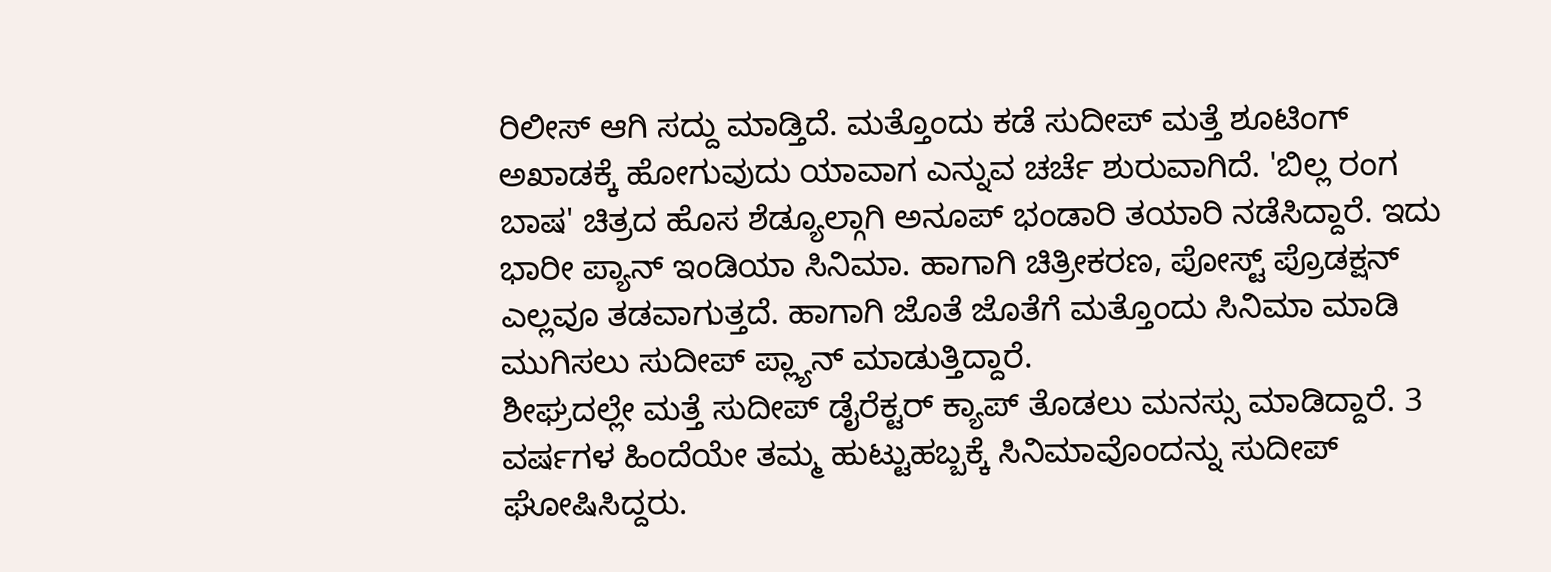ರಿಲೀಸ್ ಆಗಿ ಸದ್ದು ಮಾಡ್ತಿದೆ. ಮತ್ತೊಂದು ಕಡೆ ಸುದೀಪ್ ಮತ್ತೆ ಶೂಟಿಂಗ್ ಅಖಾಡಕ್ಕೆ ಹೋಗುವುದು ಯಾವಾಗ ಎನ್ನುವ ಚರ್ಚೆ ಶುರುವಾಗಿದೆ. 'ಬಿಲ್ಲ ರಂಗ ಬಾಷ' ಚಿತ್ರದ ಹೊಸ ಶೆಡ್ಯೂಲ್ಗಾಗಿ ಅನೂಪ್ ಭಂಡಾರಿ ತಯಾರಿ ನಡೆಸಿದ್ದಾರೆ. ಇದು ಭಾರೀ ಪ್ಯಾನ್ ಇಂಡಿಯಾ ಸಿನಿಮಾ. ಹಾಗಾಗಿ ಚಿತ್ರೀಕರಣ, ಪೋಸ್ಟ್ ಪ್ರೊಡಕ್ಷನ್ ಎಲ್ಲವೂ ತಡವಾಗುತ್ತದೆ. ಹಾಗಾಗಿ ಜೊತೆ ಜೊತೆಗೆ ಮತ್ತೊಂದು ಸಿನಿಮಾ ಮಾಡಿ ಮುಗಿಸಲು ಸುದೀಪ್ ಪ್ಲ್ಯಾನ್ ಮಾಡುತ್ತಿದ್ದಾರೆ.
ಶೀಘ್ರದಲ್ಲೇ ಮತ್ತೆ ಸುದೀಪ್ ಡೈರೆಕ್ಟರ್ ಕ್ಯಾಪ್ ತೊಡಲು ಮನಸ್ಸು ಮಾಡಿದ್ದಾರೆ. 3 ವರ್ಷಗಳ ಹಿಂದೆಯೇ ತಮ್ಮ ಹುಟ್ಟುಹಬ್ಬಕ್ಕೆ ಸಿನಿಮಾವೊಂದನ್ನು ಸುದೀಪ್ ಘೋಷಿಸಿದ್ದರು.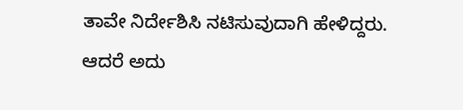ತಾವೇ ನಿರ್ದೇಶಿಸಿ ನಟಿಸುವುದಾಗಿ ಹೇಳಿದ್ದರು. ಆದರೆ ಅದು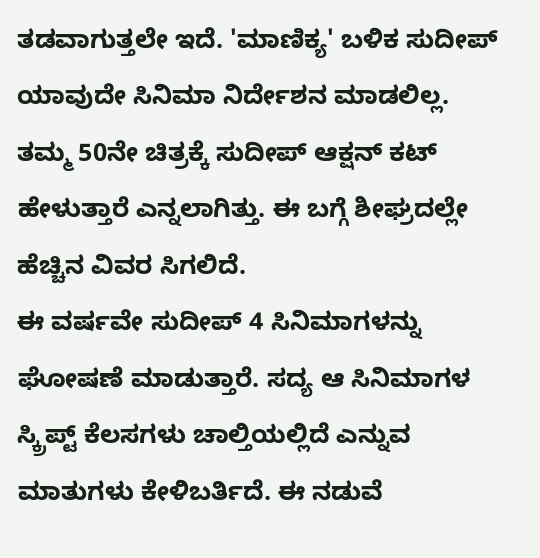ತಡವಾಗುತ್ತಲೇ ಇದೆ. 'ಮಾಣಿಕ್ಯ' ಬಳಿಕ ಸುದೀಪ್ ಯಾವುದೇ ಸಿನಿಮಾ ನಿರ್ದೇಶನ ಮಾಡಲಿಲ್ಲ. ತಮ್ಮ 50ನೇ ಚಿತ್ರಕ್ಕೆ ಸುದೀಪ್ ಆಕ್ಷನ್ ಕಟ್ ಹೇಳುತ್ತಾರೆ ಎನ್ನಲಾಗಿತ್ತು. ಈ ಬಗ್ಗೆ ಶೀಘ್ರದಲ್ಲೇ ಹೆಚ್ಚಿನ ವಿವರ ಸಿಗಲಿದೆ.
ಈ ವರ್ಷವೇ ಸುದೀಪ್ 4 ಸಿನಿಮಾಗಳನ್ನು ಘೋಷಣೆ ಮಾಡುತ್ತಾರೆ. ಸದ್ಯ ಆ ಸಿನಿಮಾಗಳ ಸ್ಕ್ರಿಪ್ಟ್ ಕೆಲಸಗಳು ಚಾಲ್ತಿಯಲ್ಲಿದೆ ಎನ್ನುವ ಮಾತುಗಳು ಕೇಳಿಬರ್ತಿದೆ. ಈ ನಡುವೆ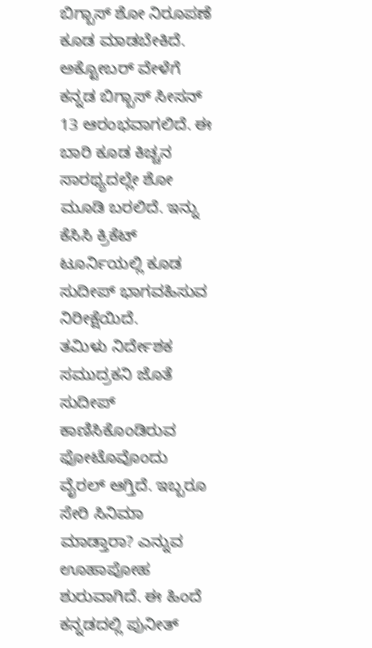ಬಿಗ್ಬಾಸ್ ಶೋ ನಿರೂಪಣೆ ಕೂಡ ಮಾಡಬೇಕಿದೆ. ಅಕ್ಟೋಬರ್ ವೇಳೆಗೆ ಕನ್ನಡ ಬಿಗ್ಬಾಸ್ ಸೀಸನ್ 13 ಆರಂಭವಾಗಲಿದೆ. ಈ ಬಾರಿ ಕೂಡ ಕಿಚ್ಚನ ಸಾರಥ್ಯದಲ್ಲೇ ಶೋ ಮೂಡಿ ಬರಲಿದೆ. ಇನ್ನು ಕೆಸಿಸಿ ಕ್ರಿಕೆಟ್ ಟೂರ್ನಿಯಲ್ಲಿ ಕೂಡ ಸುದೀಪ್ ಭಾಗವಹಿಸುವ ನಿರೀಕ್ಷೆಯಿದೆ.
ತಮಿಳು ನಿರ್ದೇಶಕ ಸಮುದ್ರಕನಿ ಜೊತೆ ಸುದೀಪ್ ಕಾಣಿಸಿಕೊಂಡಿರುವ ಫೋಟೊವೊಂದು ವೈರಲ್ ಆಗ್ತಿದೆ. ಇಬ್ಬರೂ ಸೇರಿ ಸಿನಿಮಾ ಮಾಡ್ತಾರಾ? ಎನ್ನುವ ಊಹಾಪೋಹ ಶುರುವಾಗಿದೆ. ಈ ಹಿಂದೆ ಕನ್ನಡದಲ್ಲಿ ಪುನೀತ್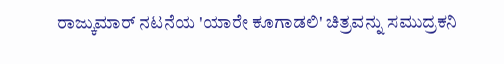ರಾಜ್ಕುಮಾರ್ ನಟನೆಯ 'ಯಾರೇ ಕೂಗಾಡಲಿ' ಚಿತ್ರವನ್ನು ಸಮುದ್ರಕನಿ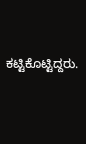ಕಟ್ಟಿಕೊಟ್ಟಿದ್ದರು.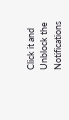Click it and Unblock the Notifications